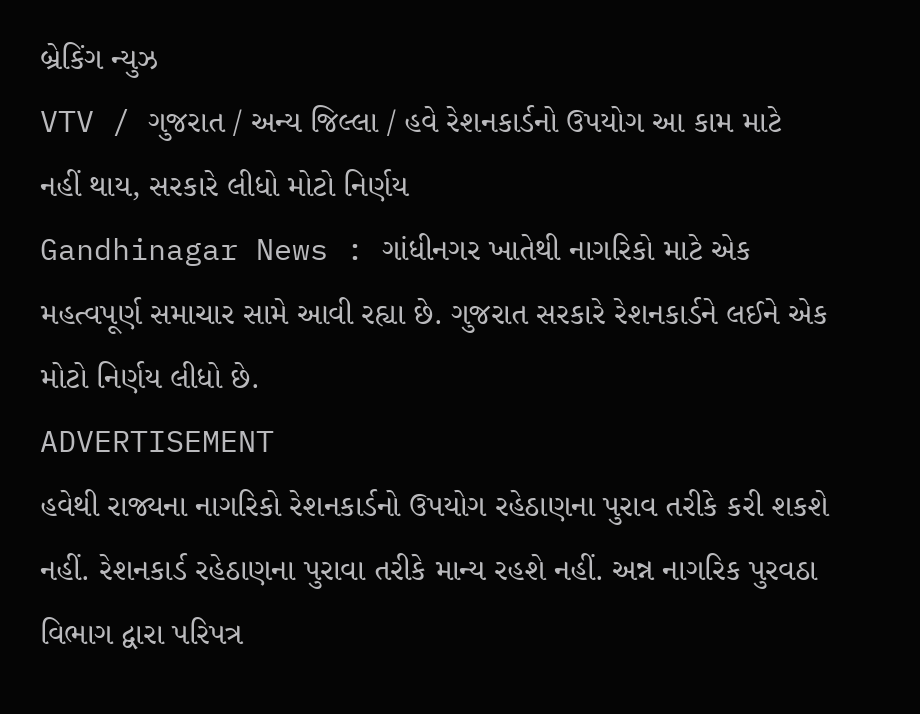બ્રેકિંગ ન્યુઝ
VTV / ગુજરાત / અન્ય જિલ્લા / હવે રેશનકાર્ડનો ઉપયોગ આ કામ માટે નહીં થાય, સરકારે લીધો મોટો નિર્ણય
Gandhinagar News : ગાંધીનગર ખાતેથી નાગરિકો માટે એક મહત્વપૂર્ણ સમાચાર સામે આવી રહ્યા છે. ગુજરાત સરકારે રેશનકાર્ડને લઈને એક મોટો નિર્ણય લીધો છે.
ADVERTISEMENT
હવેથી રાજ્યના નાગરિકો રેશનકાર્ડનો ઉપયોગ રહેઠાણના પુરાવ તરીકે કરી શકશે નહીં. રેશનકાર્ડ રહેઠાણના પુરાવા તરીકે માન્ય રહશે નહીં. અન્ન નાગરિક પુરવઠા વિભાગ દ્વારા પરિપત્ર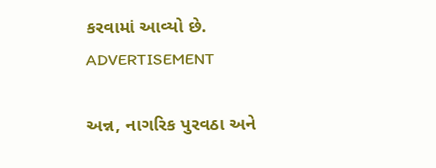કરવામાં આવ્યો છે.
ADVERTISEMENT

અન્ન, નાગરિક પુરવઠા અને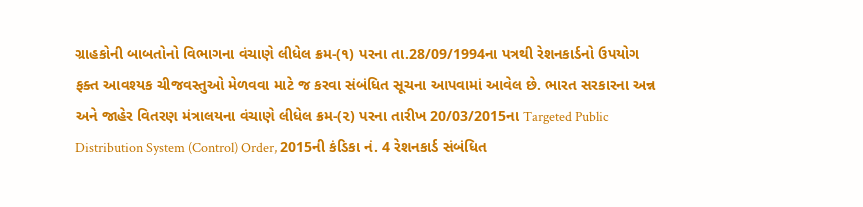ગ્રાહકોની બાબતોનો વિભાગના વંચાણે લીધેલ ક્રમ-(૧) પરના તા.28/09/1994ના પત્રથી રેશનકાર્ડનો ઉપયોગ ફક્ત આવશ્યક ચીજવસ્તુઓ મેળવવા માટે જ કરવા સંબંધિત સૂચના આપવામાં આવેલ છે. ભારત સરકારના અન્ન અને જાહેર વિતરણ મંત્રાલયના વંચાણે લીધેલ ક્રમ-(૨) પરના તારીખ 20/03/2015ના Targeted Public Distribution System (Control) Order, 2015ની કંડિકા નં. 4 રેશનકાર્ડ સંબંધિત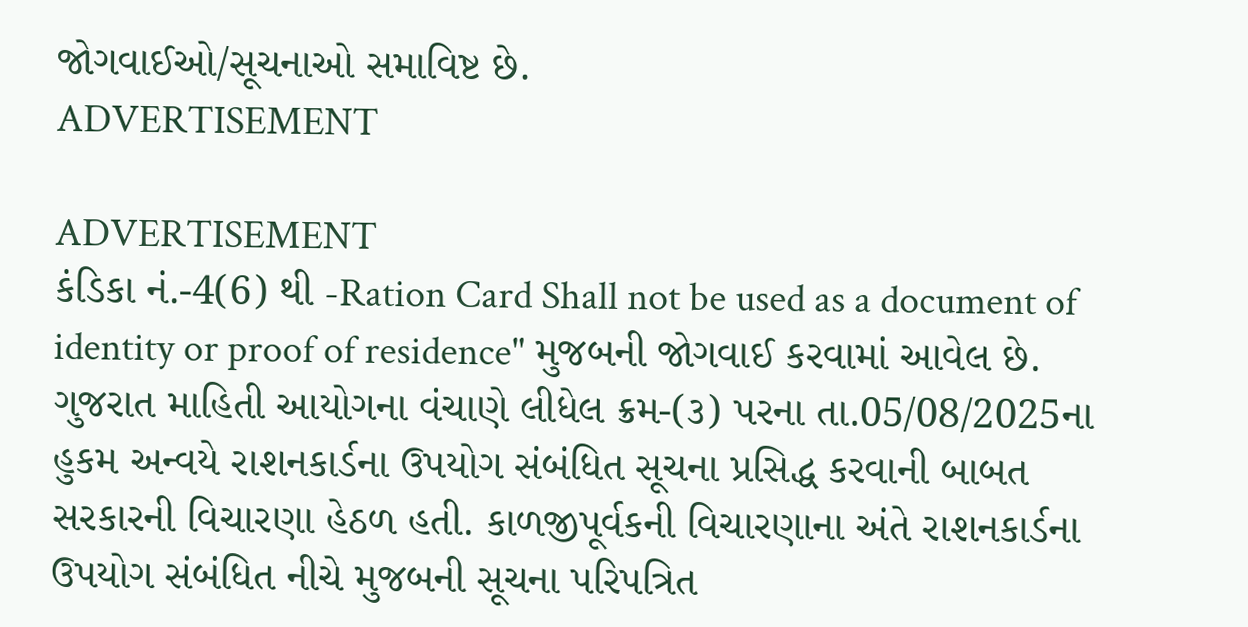જોગવાઈઓ/સૂચનાઓ સમાવિષ્ટ છે.
ADVERTISEMENT

ADVERTISEMENT
કંડિકા નં.-4(6) થી -Ration Card Shall not be used as a document of identity or proof of residence" મુજબની જોગવાઈ કરવામાં આવેલ છે. ગુજરાત માહિતી આયોગના વંચાણે લીધેલ ક્રમ-(૩) પરના તા.05/08/2025ના હુકમ અન્વયે રાશનકાર્ડના ઉપયોગ સંબંધિત સૂચના પ્રસિદ્ધ કરવાની બાબત સરકારની વિચારણા હેઠળ હતી. કાળજીપૂર્વકની વિચારણાના અંતે રાશનકાર્ડના ઉપયોગ સંબંધિત નીચે મુજબની સૂચના પરિપત્રિત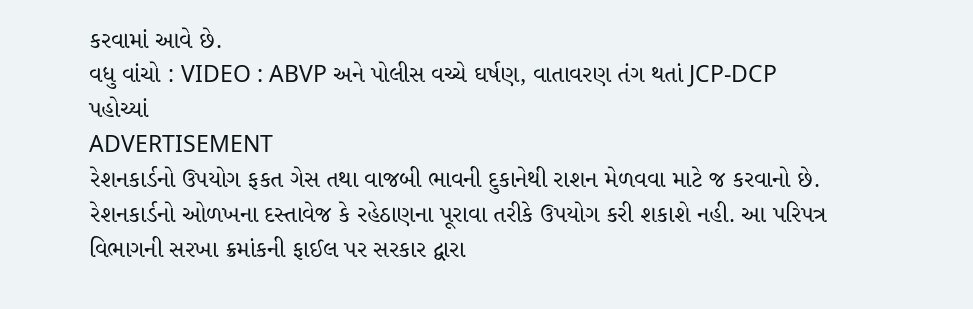કરવામાં આવે છે.
વધુ વાંચો : VIDEO : ABVP અને પોલીસ વચ્ચે ઘર્ષણ, વાતાવરણ તંગ થતાં JCP-DCP પહોચ્યાં
ADVERTISEMENT
રેશનકાર્ડનો ઉપયોગ ફકત ગેસ તથા વાજબી ભાવની દુકાનેથી રાશન મેળવવા માટે જ કરવાનો છે. રેશનકાર્ડનો ઓળખના દસ્તાવેજ કે રહેઠાણના પૂરાવા તરીકે ઉપયોગ કરી શકાશે નહી. આ પરિપત્ર વિભાગની સરખા ક્રમાંકની ફાઈલ પર સરકાર દ્વારા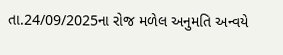તા.24/09/2025ના રોજ મળેલ અનુમતિ અન્વયે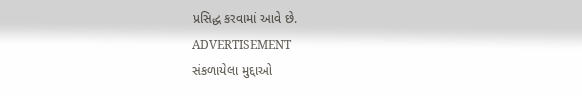પ્રસિદ્ધ કરવામાં આવે છે.
ADVERTISEMENT
સંકળાયેલા મુદ્દાઓ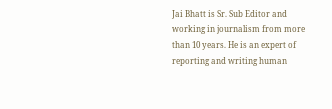Jai Bhatt is Sr. Sub Editor and working in journalism from more than 10 years. He is an expert of reporting and writing human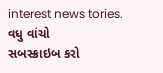interest news tories.
વધુ વાંચો
સબસ્ક્રાઇબ કરો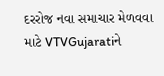દરરોજ નવા સમાચાર મેળવવા માટે VTVGujaratiને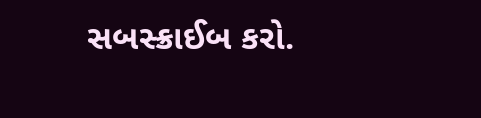સબસ્ક્રાઈબ કરો.